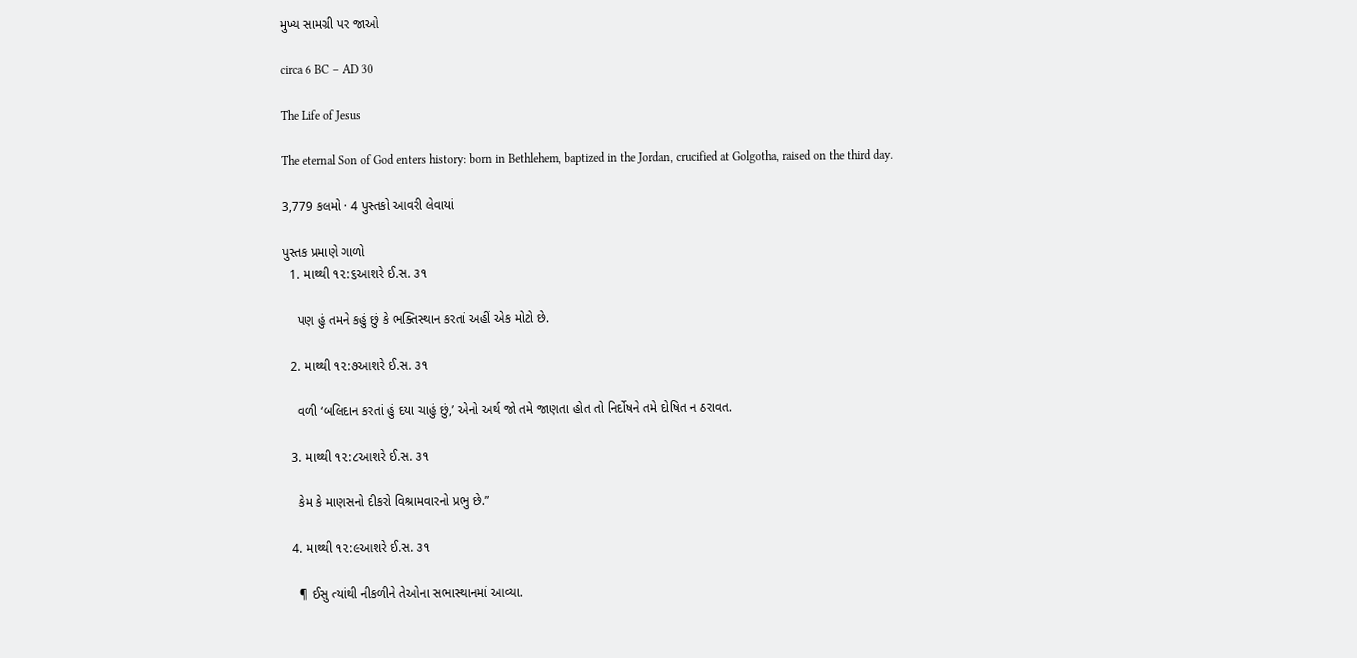મુખ્ય સામગ્રી પર જાઓ

circa 6 BC – AD 30

The Life of Jesus

The eternal Son of God enters history: born in Bethlehem, baptized in the Jordan, crucified at Golgotha, raised on the third day.

3,779 કલમો · 4 પુસ્તકો આવરી લેવાયાં

પુસ્તક પ્રમાણે ગાળો
  1. માથ્થી ૧૨:૬આશરે ઈ.સ. ૩૧

    પણ હું તમને કહું છું કે ભક્તિસ્થાન કરતાં અહીં એક મોટો છે.

  2. માથ્થી ૧૨:૭આશરે ઈ.સ. ૩૧

    વળી ‘બલિદાન કરતાં હું દયા ચાહું છું,’ એનો અર્થ જો તમે જાણતા હોત તો નિર્દોષને તમે દોષિત ન ઠરાવત.

  3. માથ્થી ૧૨:૮આશરે ઈ.સ. ૩૧

    કેમ કે માણસનો દીકરો વિશ્રામવારનો પ્રભુ છે.”

  4. માથ્થી ૧૨:૯આશરે ઈ.સ. ૩૧

    ¶ ઈસુ ત્યાંથી નીકળીને તેઓના સભાસ્થાનમાં આવ્યા.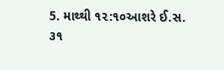5. માથ્થી ૧૨:૧૦આશરે ઈ.સ. ૩૧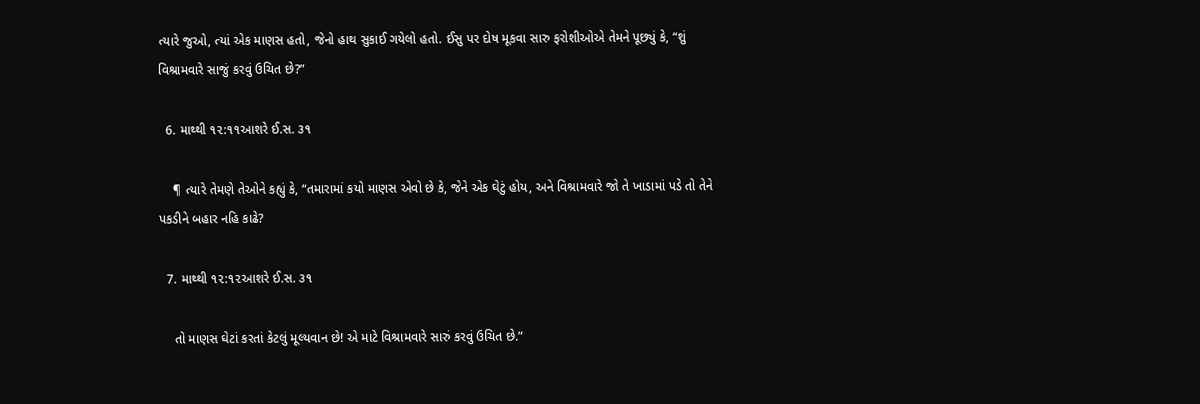ત્યારે જુઓ, ત્યાં એક માણસ હતો, જેનો હાથ સુકાઈ ગયેલો હતો. ઈસુ પર દોષ મૂકવા સારુ ફરોશીઓએ તેમને પૂછ્યું કે, “શું વિશ્રામવારે સાજું કરવું ઉચિત છે?”

  6. માથ્થી ૧૨:૧૧આશરે ઈ.સ. ૩૧

    ¶ ત્યારે તેમણે તેઓને કહ્યું કે, “તમારામાં કયો માણસ એવો છે કે, જેને એક ઘેટું હોય, અને વિશ્રામવારે જો તે ખાડામાં પડે તો તેને પકડીને બહાર નહિ કાઢે?

  7. માથ્થી ૧૨:૧૨આશરે ઈ.સ. ૩૧

    તો માણસ ઘેટાં કરતાં કેટલું મૂલ્યવાન છે! એ માટે વિશ્રામવારે સારું કરવું ઉચિત છે.”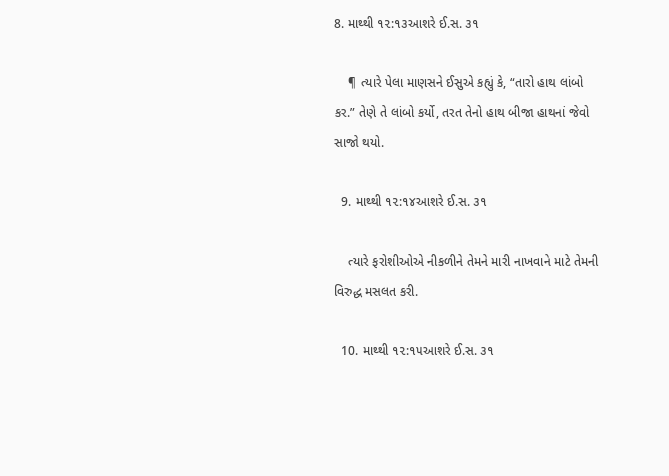8. માથ્થી ૧૨:૧૩આશરે ઈ.સ. ૩૧

    ¶ ત્યારે પેલા માણસને ઈસુએ કહ્યું કે, “તારો હાથ લાંબો કર.” તેણે તે લાંબો કર્યો, તરત તેનો હાથ બીજા હાથનાં જેવો સાજો થયો.

  9. માથ્થી ૧૨:૧૪આશરે ઈ.સ. ૩૧

    ત્યારે ફરોશીઓએ નીકળીને તેમને મારી નાખવાને માટે તેમની વિરુદ્ધ મસલત કરી.

  10. માથ્થી ૧૨:૧૫આશરે ઈ.સ. ૩૧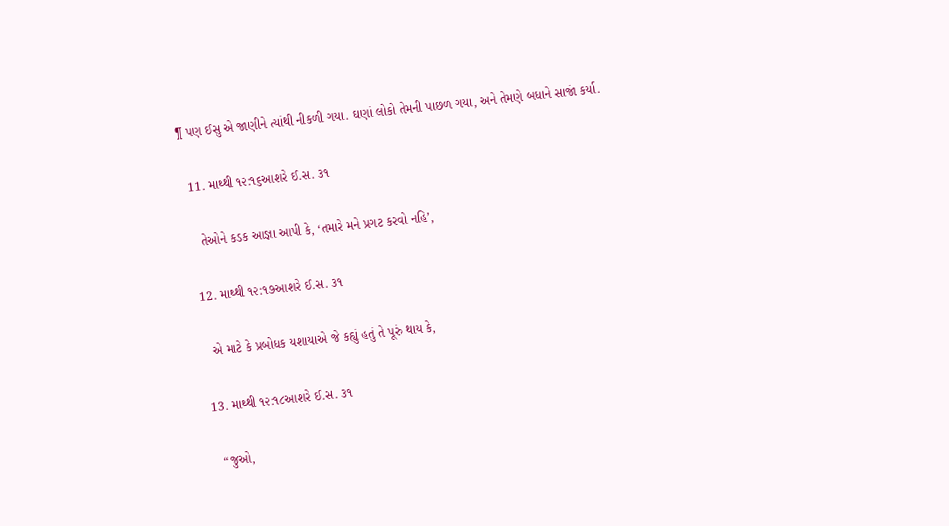¶ પણ ઈસુ એ જાણીને ત્યાંથી નીકળી ગયા. ઘણાં લોકો તેમની પાછળ ગયા, અને તેમણે બધાને સાજાં કર્યા.

  11. માથ્થી ૧૨:૧૬આશરે ઈ.સ. ૩૧

    તેઓને કડક આજ્ઞા આપી કે, ‘તમારે મને પ્રગટ કરવો નહિ’,

  12. માથ્થી ૧૨:૧૭આશરે ઈ.સ. ૩૧

    એ માટે કે પ્રબોધક યશાયાએ જે કહ્યું હતું તે પૂરું થાય કે,

  13. માથ્થી ૧૨:૧૮આશરે ઈ.સ. ૩૧

    “જુઓ,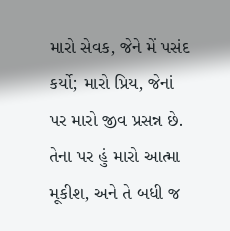મારો સેવક, જેને મેં પસંદ કર્યો; મારો પ્રિય, જેનાં પર મારો જીવ પ્રસન્ન છે. તેના પર હું મારો આત્મા મૂકીશ, અને તે બધી જ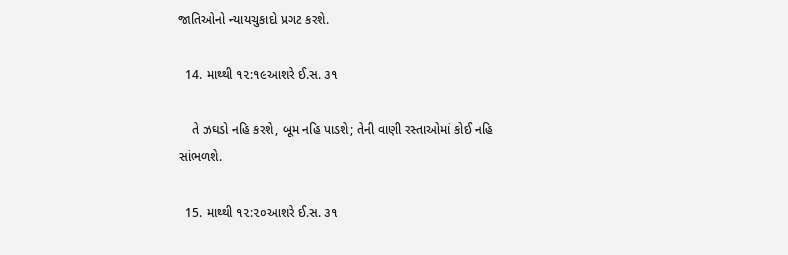જાતિઓનો ન્યાયચુકાદો પ્રગટ કરશે.

  14. માથ્થી ૧૨:૧૯આશરે ઈ.સ. ૩૧

    તે ઝઘડો નહિ કરશે, બૂમ નહિ પાડશે; તેની વાણી રસ્તાઓમાં કોઈ નહિ સાંભળશે.

  15. માથ્થી ૧૨:૨૦આશરે ઈ.સ. ૩૧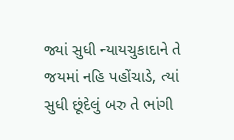જ્યાં સુધી ન્યાયચુકાદાને તે જયમાં નહિ પહોંચાડે, ત્યાં સુધી છૂંદેલું બરુ તે ભાંગી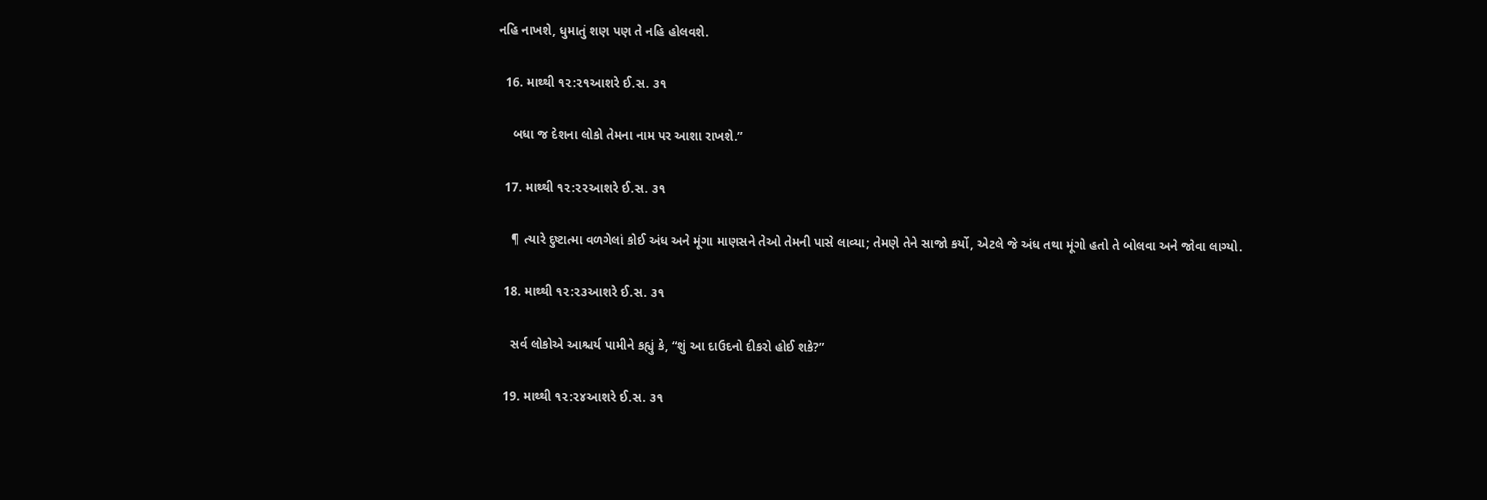નહિ નાખશે, ધુમાતું શણ પણ તે નહિ હોલવશે.

  16. માથ્થી ૧૨:૨૧આશરે ઈ.સ. ૩૧

    બધા જ દેશના લોકો તેમના નામ પર આશા રાખશે.”

  17. માથ્થી ૧૨:૨૨આશરે ઈ.સ. ૩૧

    ¶ ત્યારે દુષ્ટાત્મા વળગેલાં કોઈ અંધ અને મૂંગા માણસને તેઓ તેમની પાસે લાવ્યા; તેમણે તેને સાજો કર્યો, એટલે જે અંધ તથા મૂંગો હતો તે બોલવા અને જોવા લાગ્યો.

  18. માથ્થી ૧૨:૨૩આશરે ઈ.સ. ૩૧

    સર્વ લોકોએ આશ્ચર્ય પામીને કહ્યું કે, “શું આ દાઉદનો દીકરો હોઈ શકે?”

  19. માથ્થી ૧૨:૨૪આશરે ઈ.સ. ૩૧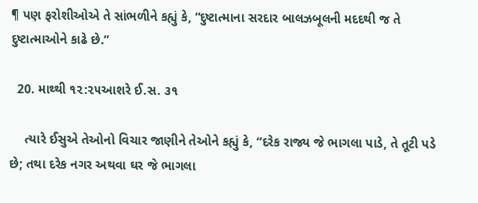¶ પણ ફરોશીઓએ તે સાંભળીને કહ્યું કે, “દુષ્ટાત્માના સરદાર બાલઝબૂલની મદદથી જ તે દુષ્ટાત્માઓને કાઢે છે.”

  20. માથ્થી ૧૨:૨૫આશરે ઈ.સ. ૩૧

    ત્યારે ઈસુએ તેઓનો વિચાર જાણીને તેઓને કહ્યું કે, “દરેક રાજ્ય જે ભાગલા પાડે, તે તૂટી પડે છે; તથા દરેક નગર અથવા ઘર જે ભાગલા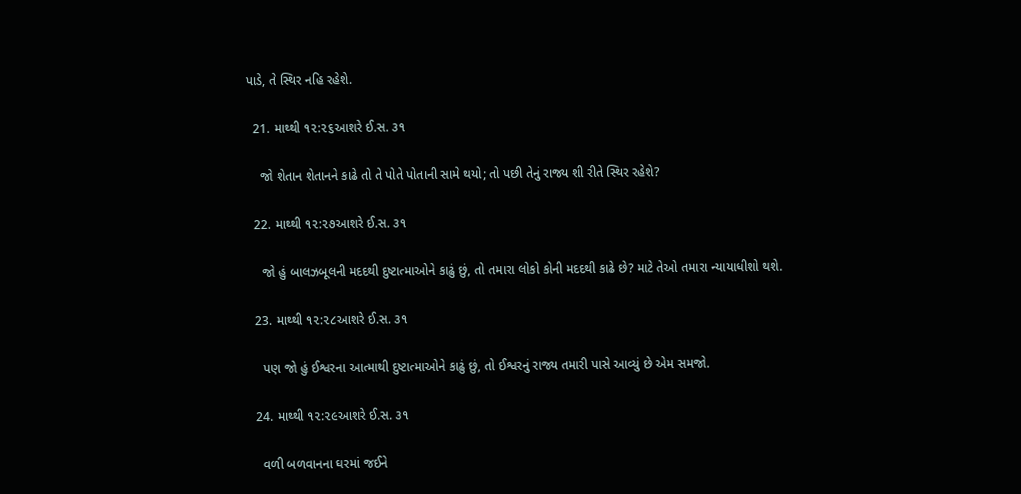પાડે, તે સ્થિર નહિ રહેશે.

  21. માથ્થી ૧૨:૨૬આશરે ઈ.સ. ૩૧

    જો શેતાન શેતાનને કાઢે તો તે પોતે પોતાની સામે થયો; તો પછી તેનું રાજ્ય શી રીતે સ્થિર રહેશે?

  22. માથ્થી ૧૨:૨૭આશરે ઈ.સ. ૩૧

    જો હું બાલઝબૂલની મદદથી દુષ્ટાત્માઓને કાઢું છું, તો તમારા લોકો કોની મદદથી કાઢે છે? માટે તેઓ તમારા ન્યાયાધીશો થશે.

  23. માથ્થી ૧૨:૨૮આશરે ઈ.સ. ૩૧

    પણ જો હું ઈશ્વરના આત્માથી દુષ્ટાત્માઓને કાઢું છું, તો ઈશ્વરનું રાજ્ય તમારી પાસે આવ્યું છે એમ સમજો.

  24. માથ્થી ૧૨:૨૯આશરે ઈ.સ. ૩૧

    વળી બળવાનના ઘરમાં જઈને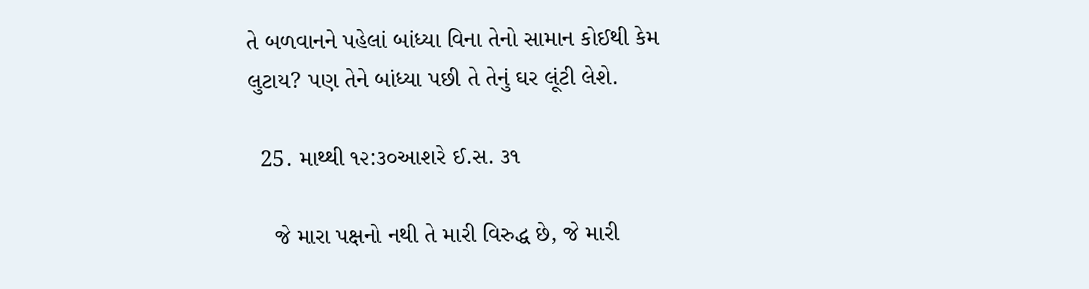તે બળવાનને પહેલાં બાંધ્યા વિના તેનો સામાન કોઈથી કેમ લુટાય? પણ તેને બાંધ્યા પછી તે તેનું ઘર લૂંટી લેશે.

  25. માથ્થી ૧૨:૩૦આશરે ઈ.સ. ૩૧

    જે મારા પક્ષનો નથી તે મારી વિરુદ્ધ છે, જે મારી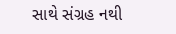સાથે સંગ્રહ નથી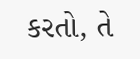કરતો, તે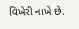વિખેરી નાખે છે.